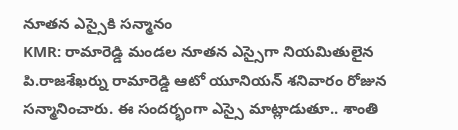నూతన ఎస్సైకి సన్మానం
KMR: రామారెడ్డి మండల నూతన ఎస్సైగా నియమితులైన పి.రాజశేఖర్ను రామారెడ్డి ఆటో యూనియన్ శనివారం రోజున సన్మానించారు. ఈ సందర్భంగా ఎస్సై మాట్లాడుతూ.. శాంతి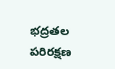భద్రతల పరిరక్షణ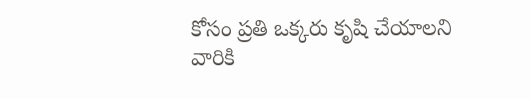కోసం ప్రతి ఒక్కరు కృషి చేయాలని వారికి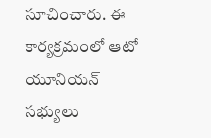సూచించారు. ఈ కార్యక్రమంలో ఆటో యూనియన్ సభ్యులు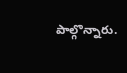పాల్గొన్నారు.